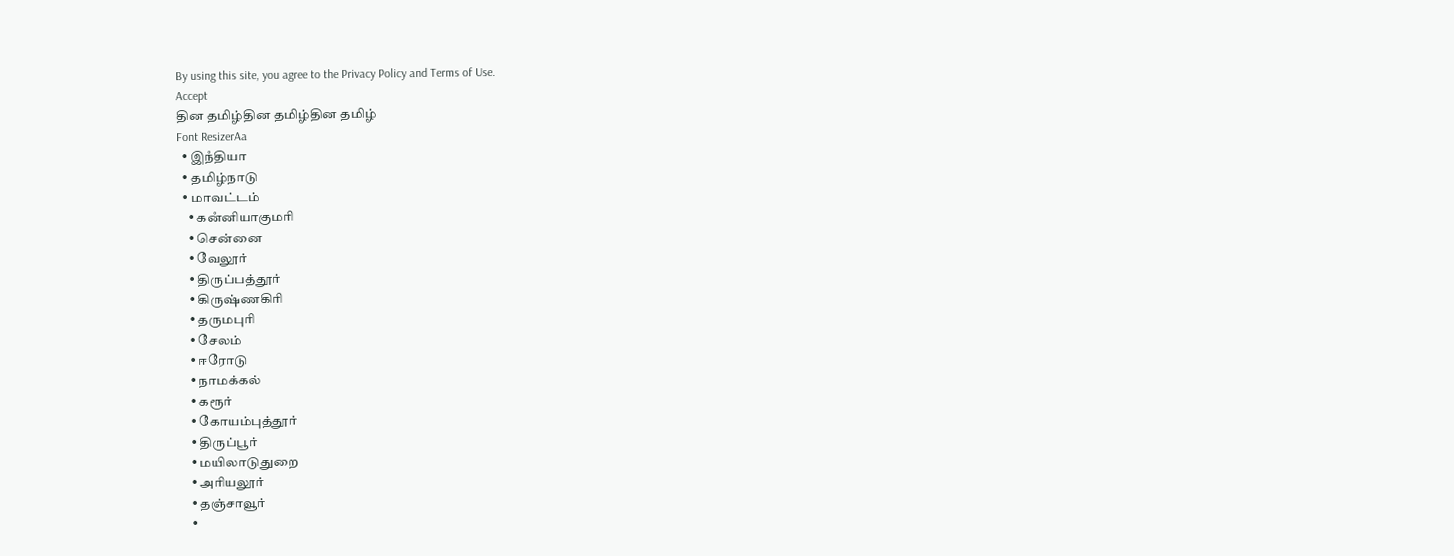By using this site, you agree to the Privacy Policy and Terms of Use.
Accept
தின தமிழ்தின தமிழ்தின தமிழ்
Font ResizerAa
  • இநஂதியா
  • தமிழ்நாடு
  • மாவட்டம்
    • கனஂனியாகுமரி
    • சென்னை
    • வேலூர்
    • திருப்பத்தூர்
    • கிருஷ்ணகிரி
    • தருமபுரி
    • சேலம்
    • ஈரோடு
    • நாமக்கல்
    • கரூர்
    • கோயம்புத்தூர்
    • திருப்பூர்
    • மயிலாடுதுறை
    • அரியலூர்
    • தஞ்சாவூர்
    •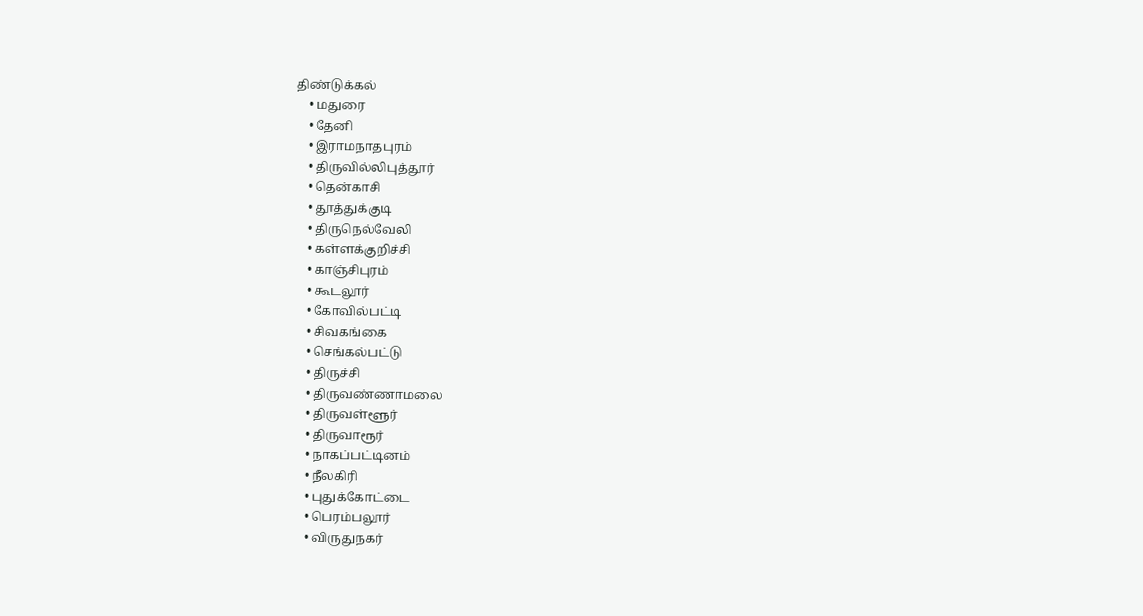திண்டுக்கல்
    • மதுரை
    • தேனி
    • இராமநாதபுரம்
    • திருவில்லிபுத்தூர்
    • தென்காசி
    • தூத்துக்குடி
    • திருநெல்வேலி
    • கள்ளக்குறிச்சி
    • காஞ்சிபுரம்
    • கூடலூர்
    • கோவில்பட்டி
    • சிவகங்கை
    • செங்கல்பட்டு
    • திருச்சி
    • திருவண்ணாமலை
    • திருவள்ளூர்
    • திருவாரூர்
    • நாகப்பட்டினம்
    • நீலகிரி
    • புதுக்கோட்டை
    • பெரம்பலூர்
    • விருதுநகர்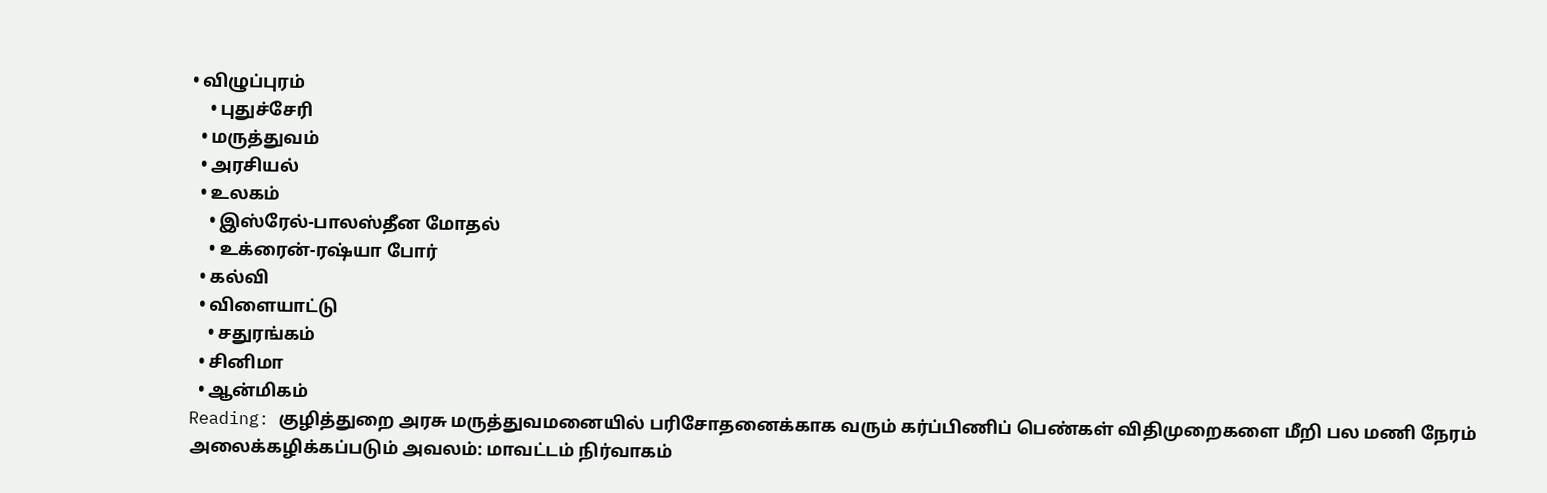• விழுப்புரம்
    • புதுச்சேரி
  • மருத்துவம்
  • அரசியல்
  • உலகம்
    • இஸ்ரேல்-பாலஸ்தீன மோதல்
    • உக்ரைன்-ரஷ்யா போர்
  • கல்வி
  • விளையாட்டு
    • சதுரங்கம்
  • சினிமா
  • ஆன்மிகம்
Reading: குழித்துறை அரசு மருத்துவமனையில் பரிசோதனைக்காக வரும் கர்ப்பிணிப் பெண்கள் விதிமுறைகளை மீறி பல மணி நேரம் அலைக்கழிக்கப்படும் அவலம்: மாவட்டம் நிர்வாகம்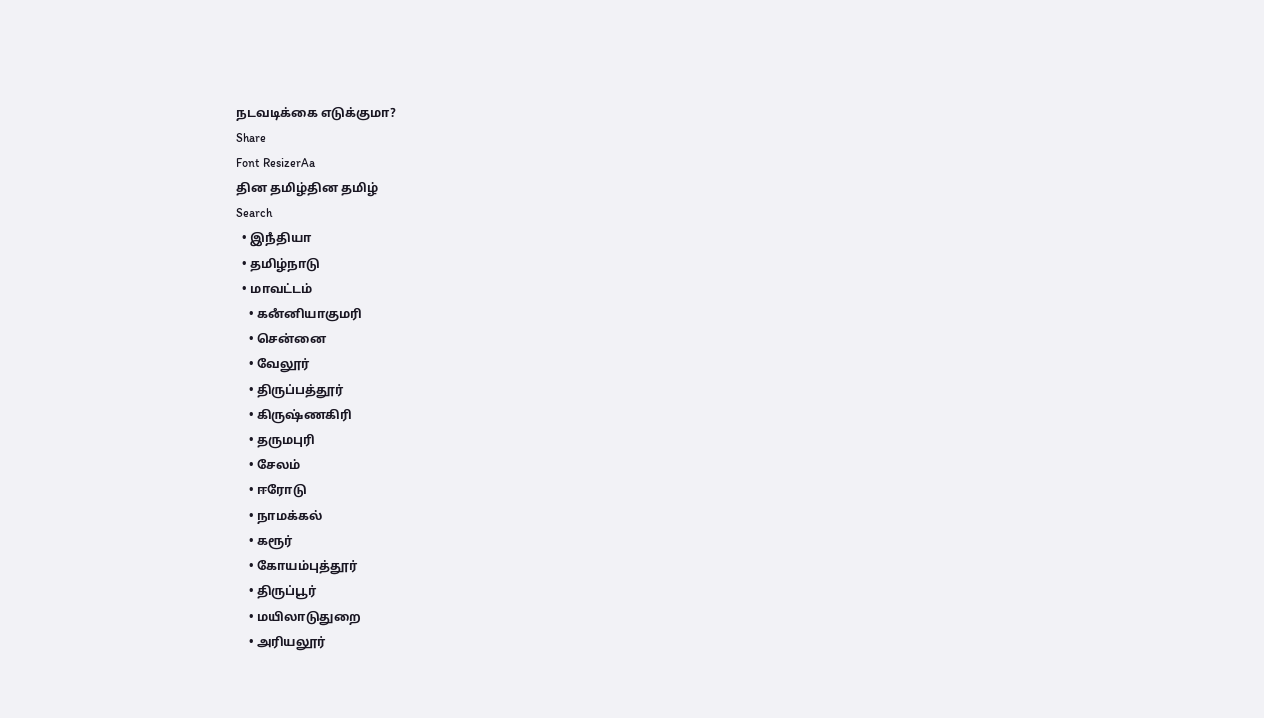நடவடிக்கை எடுக்குமா?
Share
Font ResizerAa
தின தமிழ்தின தமிழ்
Search
  • இநஂதியா
  • தமிழ்நாடு
  • மாவட்டம்
    • கனஂனியாகுமரி
    • சென்னை
    • வேலூர்
    • திருப்பத்தூர்
    • கிருஷ்ணகிரி
    • தருமபுரி
    • சேலம்
    • ஈரோடு
    • நாமக்கல்
    • கரூர்
    • கோயம்புத்தூர்
    • திருப்பூர்
    • மயிலாடுதுறை
    • அரியலூர்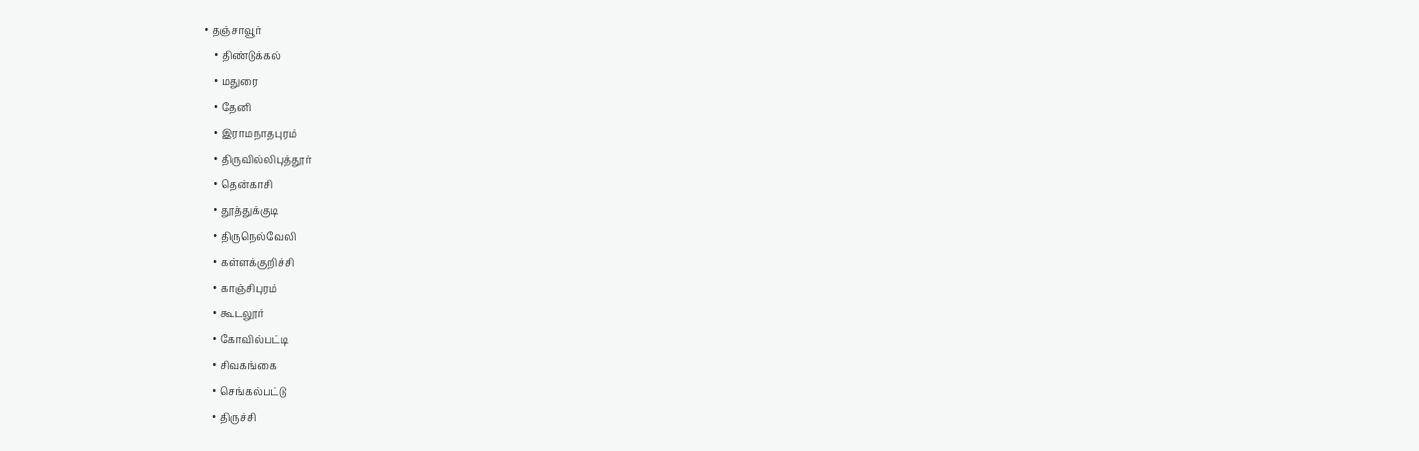• தஞ்சாவூர்
    • திண்டுக்கல்
    • மதுரை
    • தேனி
    • இராமநாதபுரம்
    • திருவில்லிபுத்தூர்
    • தென்காசி
    • தூத்துக்குடி
    • திருநெல்வேலி
    • கள்ளக்குறிச்சி
    • காஞ்சிபுரம்
    • கூடலூர்
    • கோவில்பட்டி
    • சிவகங்கை
    • செங்கல்பட்டு
    • திருச்சி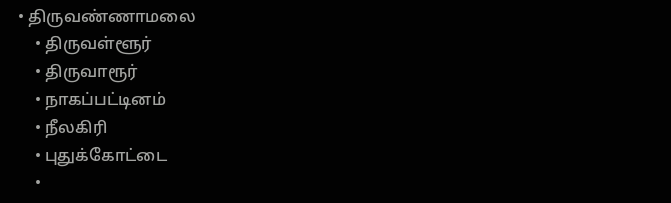• திருவண்ணாமலை
    • திருவள்ளூர்
    • திருவாரூர்
    • நாகப்பட்டினம்
    • நீலகிரி
    • புதுக்கோட்டை
    •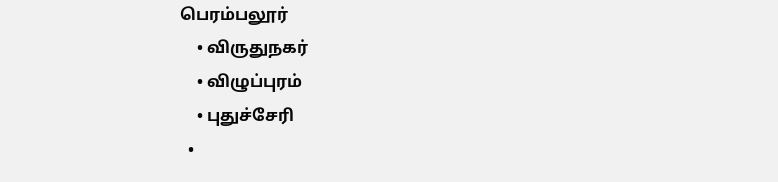பெரம்பலூர்
    • விருதுநகர்
    • விழுப்புரம்
    • புதுச்சேரி
  •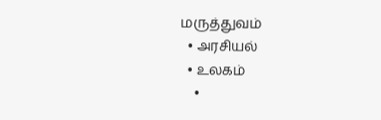மருத்துவம்
  • அரசியல்
  • உலகம்
    •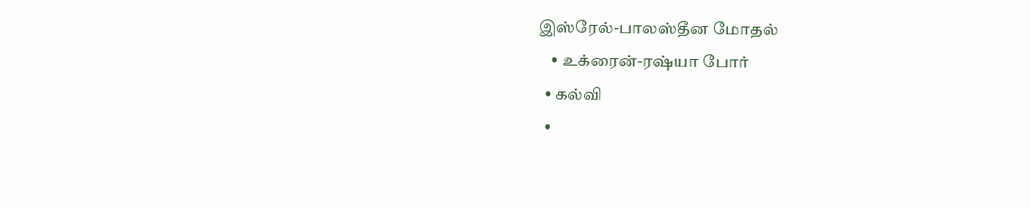இஸ்ரேல்-பாலஸ்தீன மோதல்
    • உக்ரைன்-ரஷ்யா போர்
  • கல்வி
  •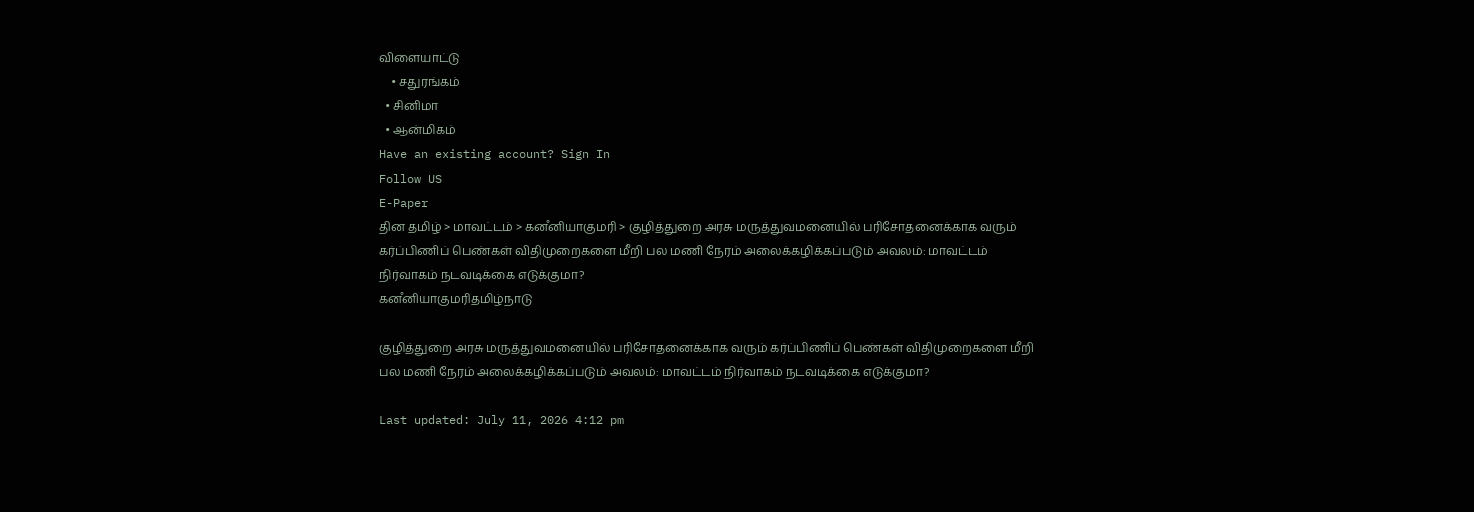விளையாட்டு
    • சதுரங்கம்
  • சினிமா
  • ஆன்மிகம்
Have an existing account? Sign In
Follow US
E-Paper
தின தமிழ் > மாவட்டம் > கனஂனியாகுமரி > குழித்துறை அரசு மருத்துவமனையில் பரிசோதனைக்காக வரும் கர்ப்பிணிப் பெண்கள் விதிமுறைகளை மீறி பல மணி நேரம் அலைக்கழிக்கப்படும் அவலம்: மாவட்டம் நிர்வாகம் நடவடிக்கை எடுக்குமா?
கனஂனியாகுமரிதமிழ்நாடு

குழித்துறை அரசு மருத்துவமனையில் பரிசோதனைக்காக வரும் கர்ப்பிணிப் பெண்கள் விதிமுறைகளை மீறி பல மணி நேரம் அலைக்கழிக்கப்படும் அவலம்: மாவட்டம் நிர்வாகம் நடவடிக்கை எடுக்குமா?

Last updated: July 11, 2026 4:12 pm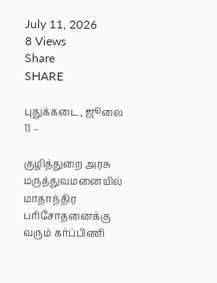July 11, 2026
8 Views
Share
SHARE

புதுக்கடை, ஜூலை 11 –

குழித்துறை அரசு மருத்துவமனையில் மாதாந்திர பரிசோதனைக்கு வரும் கர்ப்பிணி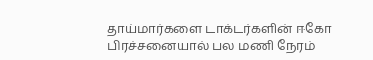தாய்மார்களை டாக்டர்களின் ஈகோ பிரச்சனையால் பல மணி நேரம்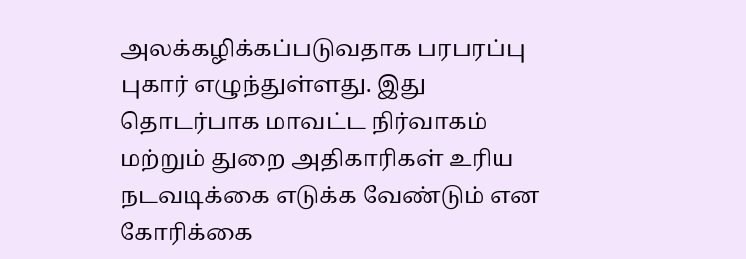அலக்கழிக்கப்படுவதாக பரபரப்பு புகார் எழுந்துள்ளது. இது தொடர்பாக மாவட்ட நிர்வாகம் மற்றும் துறை அதிகாரிகள் உரிய நடவடிக்கை எடுக்க வேண்டும் என கோரிக்கை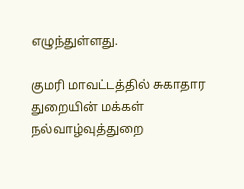எழுந்துள்ளது.

குமரி மாவட்டத்தில் சுகாதார துறையின் மக்கள் நல்வாழ்வுத்துறை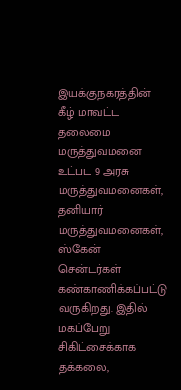இயக்குநகரத்தின் கீழ் மாவட்ட தலைமை மருத்துவமனை உட்பட 9 அரசு மருத்துவமனைகள், தனியார் மருத்துவமனைகள், ஸ்கேன் சென்டர்கள் கண்காணிக்கப்பட்டு வருகிறது. இதில் மகப்பேறு சிகிட்சைக்காக தக்கலை,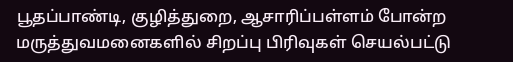பூதப்பாண்டி, குழித்துறை, ஆசாரிப்பள்ளம் போன்ற மருத்துவமனைகளில் சிறப்பு பிரிவுகள் செயல்பட்டு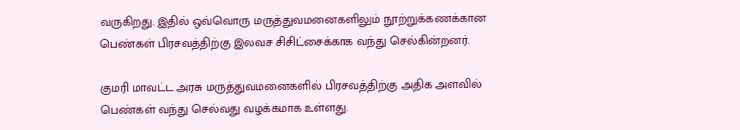வருகிறது. இதில் ஒவ்வொரு மருத்துவமனைகளிலும் நூற்றுக்கணக்கான பெண்கள் பிரசவத்திற்கு இலவச சிசிட்சைக்காக வந்து செல்கின்றனர்.

குமரி மாவட்ட அரசு மருத்துவமனைகளில் பிரசவத்திற்கு அதிக அளவில் பெண்கள் வந்து செல்வது வழக்கமாக உள்ளது.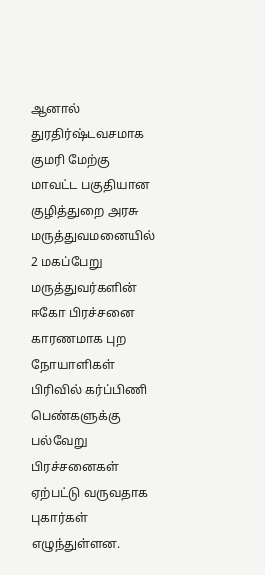ஆனால் துரதிர்ஷ்டவசமாக குமரி மேற்கு மாவட்ட பகுதியான குழித்துறை அரசு மருத்துவமனையில் 2 மகப்பேறு மருத்துவர்களின் ஈகோ பிரச்சனை காரணமாக புற நோயாளிகள் பிரிவில் கர்ப்பிணி பெண்களுக்கு பல்வேறு பிரச்சனைகள் ஏற்பட்டு வருவதாக புகார்கள் எழுந்துள்ளன.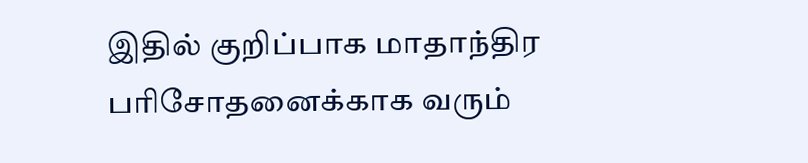இதில் குறிப்பாக மாதாந்திர பரிசோதனைக்காக வரும்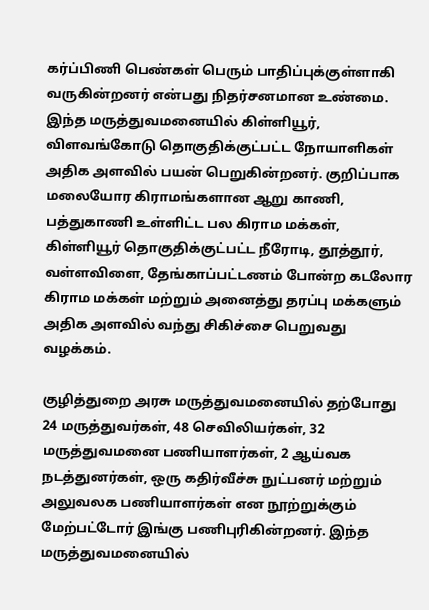கர்ப்பிணி பெண்கள் பெரும் பாதிப்புக்குள்ளாகி வருகின்றனர் என்பது நிதர்சனமான உண்மை. இந்த மருத்துவமனையில் கிள்ளியூர், விளவங்கோடு தொகுதிக்குட்பட்ட நோயாளிகள் அதிக அளவில் பயன் பெறுகின்றனர். குறிப்பாக மலையோர கிராமங்களான ஆறு காணி, பத்துகாணி உள்ளிட்ட பல கிராம மக்கள், கிள்ளியூர் தொகுதிக்குட்பட்ட நீரோடி, தூத்தூர், வள்ளவிளை, தேங்காப்பட்டணம் போன்ற கடலோர கிராம மக்கள் மற்றும் அனைத்து தரப்பு மக்களும் அதிக அளவில் வந்து சிகிச்சை பெறுவது வழக்கம்.

குழித்துறை அரசு மருத்துவமனையில் தற்போது 24 மருத்துவர்கள், 48 செவிலியர்கள், 32 மருத்துவமனை பணியாளர்கள், 2 ஆய்வக நடத்துனர்கள், ஒரு கதிர்வீச்சு நுட்பனர் மற்றும் அலுவலக பணியாளர்கள் என நூற்றுக்கும் மேற்பட்டோர் இங்கு பணிபுரிகின்றனர். இந்த மருத்துவமனையில்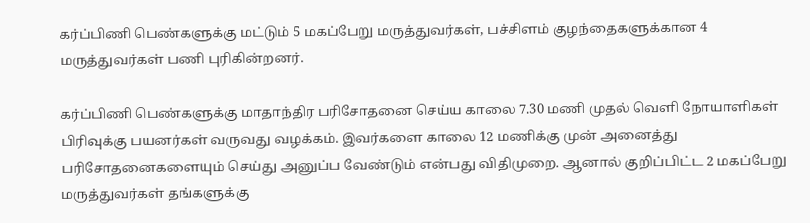கர்ப்பிணி பெண்களுக்கு மட்டும் 5 மகப்பேறு மருத்துவர்கள், பச்சிளம் குழந்தைகளுக்கான 4 மருத்துவர்கள் பணி புரிகின்றனர்.

கர்ப்பிணி பெண்களுக்கு மாதாந்திர பரிசோதனை செய்ய காலை 7.30 மணி முதல் வெளி நோயாளிகள் பிரிவுக்கு பயனர்கள் வருவது வழக்கம். இவர்களை காலை 12 மணிக்கு முன் அனைத்து பரிசோதனைகளையும் செய்து அனுப்ப வேண்டும் என்பது விதிமுறை. ஆனால் குறிப்பிட்ட 2 மகப்பேறு மருத்துவர்கள் தங்களுக்கு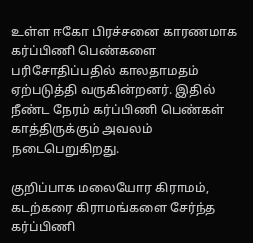உள்ள ஈகோ பிரச்சனை காரணமாக கர்ப்பிணி பெண்களை பரிசோதிப்பதில் காலதாமதம் ஏற்படுத்தி வருகின்றனர். இதில் நீண்ட நேரம் கர்ப்பிணி பெண்கள் காத்திருக்கும் அவலம் நடைபெறுகிறது.

குறிப்பாக மலையோர கிராமம், கடற்கரை கிராமங்களை சேர்ந்த கர்ப்பிணி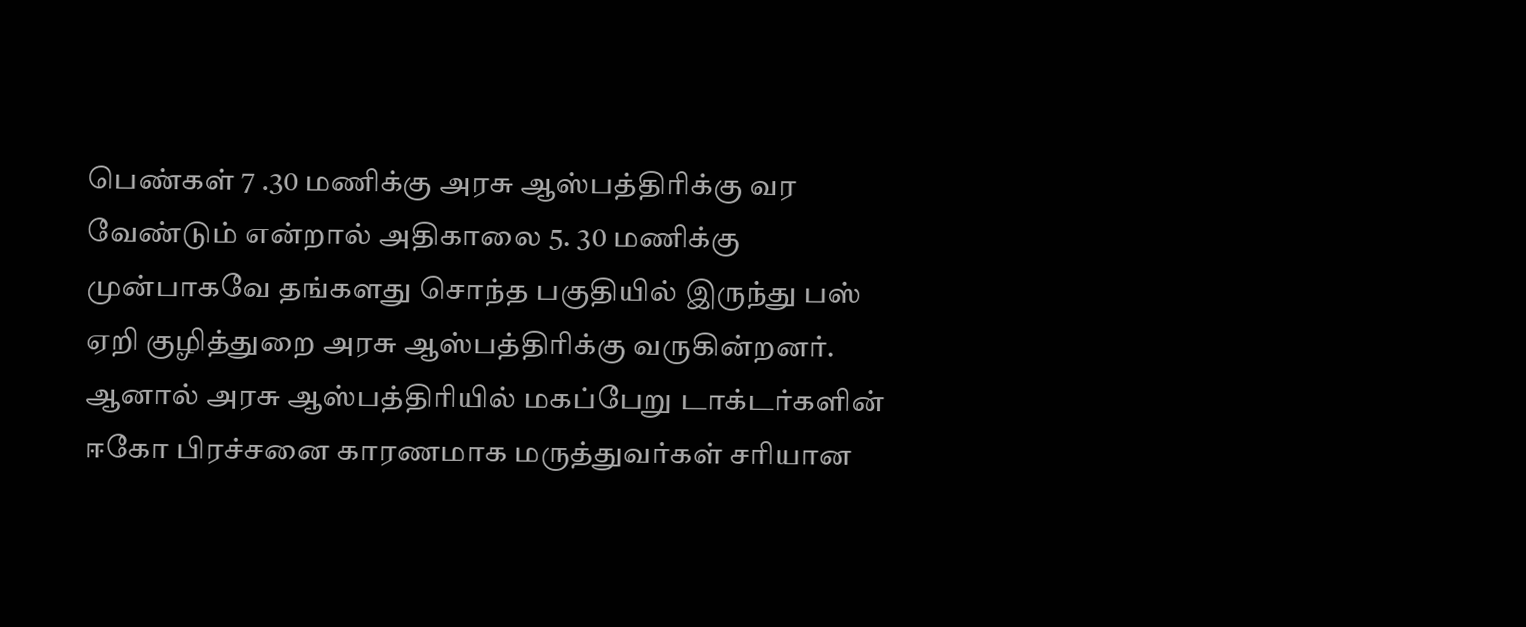பெண்கள் 7 .30 மணிக்கு அரசு ஆஸ்பத்திரிக்கு வர வேண்டும் என்றால் அதிகாலை 5. 30 மணிக்கு முன்பாகவே தங்களது சொந்த பகுதியில் இருந்து பஸ் ஏறி குழித்துறை அரசு ஆஸ்பத்திரிக்கு வருகின்றனர். ஆனால் அரசு ஆஸ்பத்திரியில் மகப்பேறு டாக்டர்களின் ஈகோ பிரச்சனை காரணமாக மருத்துவர்கள் சரியான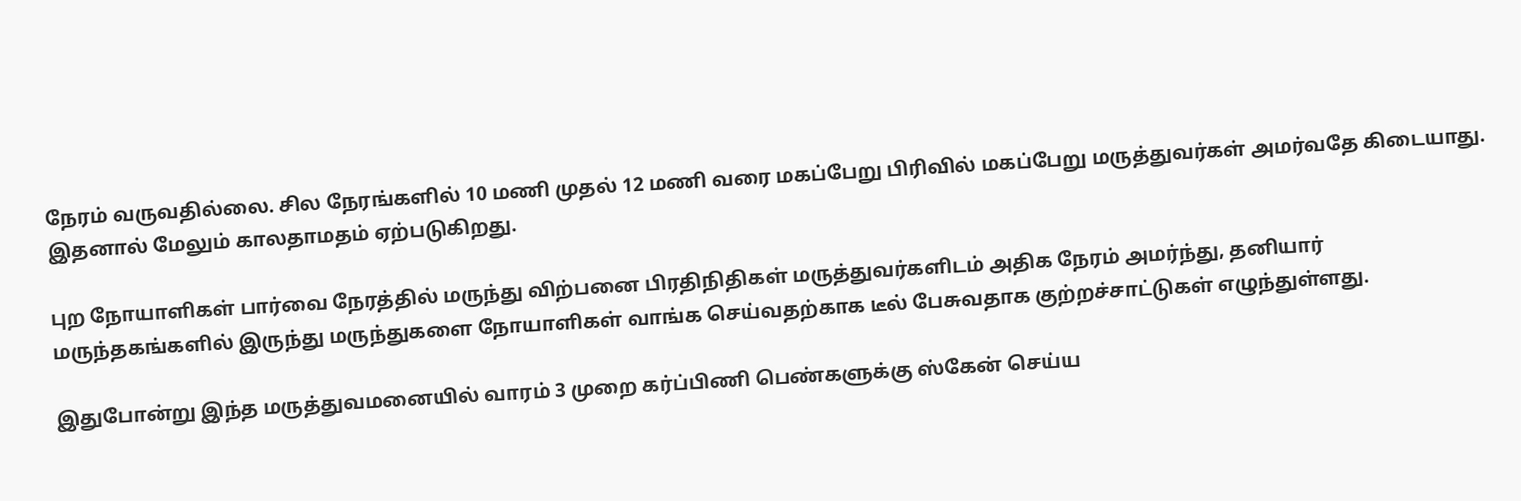நேரம் வருவதில்லை. சில நேரங்களில் 10 மணி முதல் 12 மணி வரை மகப்பேறு பிரிவில் மகப்பேறு மருத்துவர்கள் அமர்வதே கிடையாது. இதனால் மேலும் காலதாமதம் ஏற்படுகிறது.

புற நோயாளிகள் பார்வை நேரத்தில் மருந்து விற்பனை பிரதிநிதிகள் மருத்துவர்களிடம் அதிக நேரம் அமர்ந்து, தனியார் மருந்தகங்களில் இருந்து மருந்துகளை நோயாளிகள் வாங்க செய்வதற்காக டீல் பேசுவதாக குற்றச்சாட்டுகள் எழுந்துள்ளது.

இதுபோன்று இந்த மருத்துவமனையில் வாரம் 3 முறை கர்ப்பிணி பெண்களுக்கு ஸ்கேன் செய்ய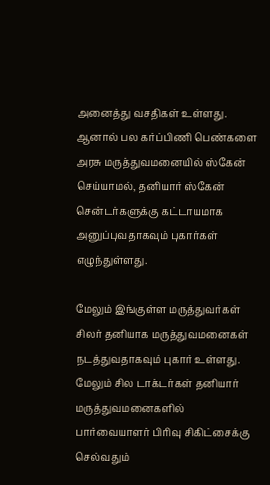அனைத்து வசதிகள் உள்ளது. ஆனால் பல கர்ப்பிணி பெண்களை அரசு மருத்துவமனையில் ஸ்கேன் செய்யாமல், தனியார் ஸ்கேன் சென்டர்களுக்கு கட்டாயமாக அனுப்புவதாகவும் புகார்கள் எழுந்துள்ளது.

மேலும் இங்குள்ள மருத்துவர்கள் சிலர் தனியாக மருத்துவமனைகள் நடத்துவதாகவும் புகார் உள்ளது. மேலும் சில டாக்டர்கள் தனியார் மருத்துவமனைகளில் பார்வையாளர் பிரிவு சிகிட்சைக்கு செல்வதும்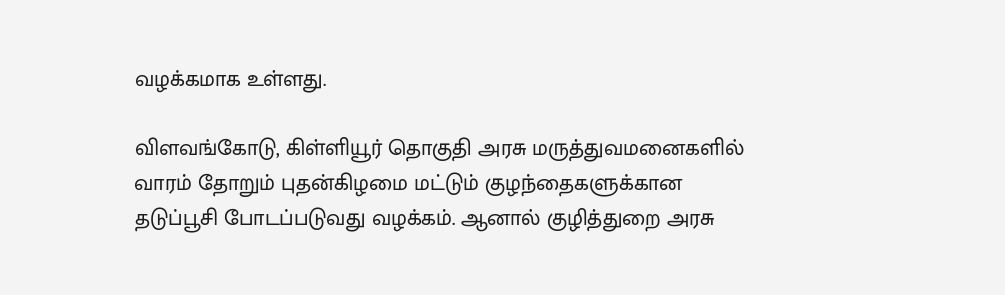வழக்கமாக உள்ளது.

விளவங்கோடு, கிள்ளியூர் தொகுதி அரசு மருத்துவமனைகளில் வாரம் தோறும் புதன்கிழமை மட்டும் குழந்தைகளுக்கான தடுப்பூசி போடப்படுவது வழக்கம். ஆனால் குழித்துறை அரசு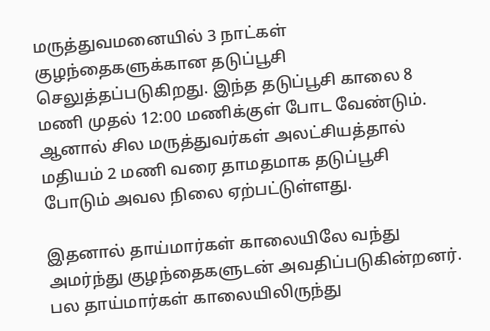மருத்துவமனையில் 3 நாட்கள் குழந்தைகளுக்கான தடுப்பூசி செலுத்தப்படுகிறது. இந்த தடுப்பூசி காலை 8 மணி முதல் 12:00 மணிக்குள் போட வேண்டும். ஆனால் சில மருத்துவர்கள் அலட்சியத்தால் மதியம் 2 மணி வரை தாமதமாக தடுப்பூசி போடும் அவல நிலை ஏற்பட்டுள்ளது.

இதனால் தாய்மார்கள் காலையிலே வந்து அமர்ந்து குழந்தைகளுடன் அவதிப்படுகின்றனர். பல தாய்மார்கள் காலையிலிருந்து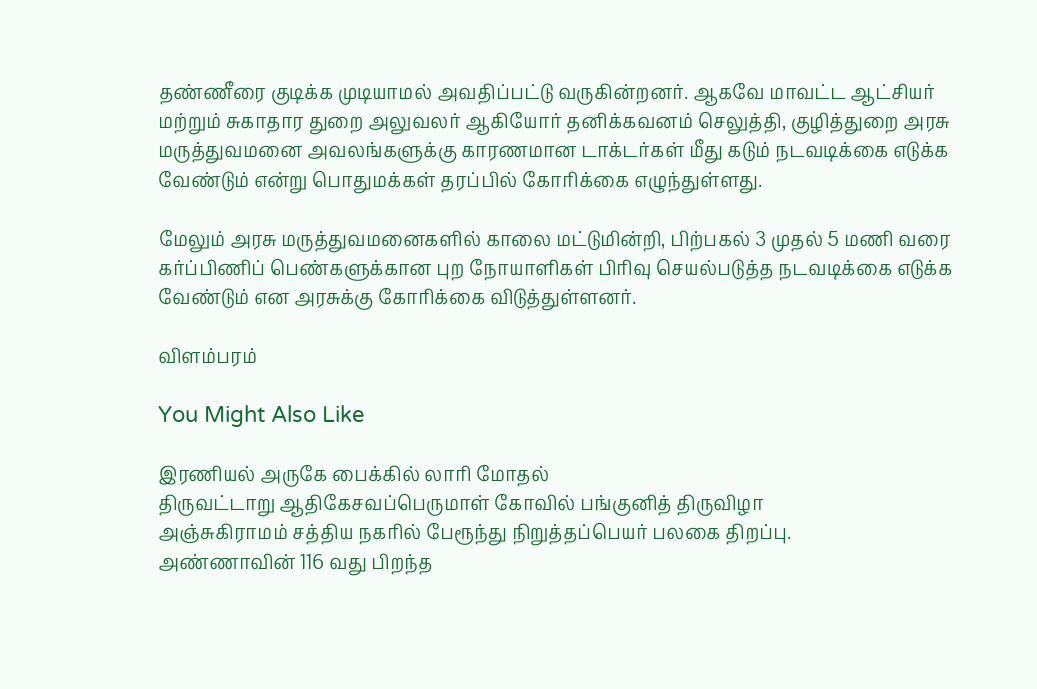தண்ணீரை குடிக்க முடியாமல் அவதிப்பட்டு வருகின்றனர். ஆகவே மாவட்ட ஆட்சியர் மற்றும் சுகாதார துறை அலுவலர் ஆகியோர் தனிக்கவனம் செலுத்தி, குழித்துறை அரசு மருத்துவமனை அவலங்களுக்கு காரணமான டாக்டர்கள் மீது கடும் நடவடிக்கை எடுக்க வேண்டும் என்று பொதுமக்கள் தரப்பில் கோரிக்கை எழுந்துள்ளது.

மேலும் அரசு மருத்துவமனைகளில் காலை மட்டுமின்றி, பிற்பகல் 3 முதல் 5 மணி வரை கர்ப்பிணிப் பெண்களுக்கான புற நோயாளிகள் பிரிவு செயல்படுத்த நடவடிக்கை எடுக்க வேண்டும் என அரசுக்கு கோரிக்கை விடுத்துள்ளனர்.

விளம்பரம்

You Might Also Like

இரணியல் அருகே பைக்கில் லாரி மோதல்
திருவட்டாறு ஆதிகேசவப்பெருமாள் கோவில் பங்குனித் திருவிழா
அஞ்சுகிராமம் சத்திய நகரில் பேரூந்து நிறுத்தப்பெயர் பலகை திறப்பு.
அண்ணாவின் 116 வது பிறந்த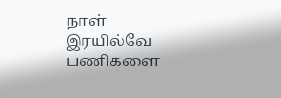நாள்
இரயில்வே பணிகளை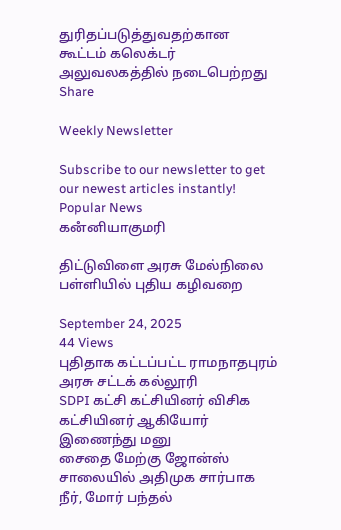துரிதப்படுத்துவதற்கான கூட்டம் கலெக்டர் அலுவலகத்தில் நடைபெற்றது
Share

Weekly Newsletter

Subscribe to our newsletter to get our newest articles instantly!
Popular News
கனஂனியாகுமரி

திட்டுவிளை அரசு மேல்நிலை பள்ளியில் புதிய கழிவறை

September 24, 2025
44 Views
புதிதாக கட்டப்பட்ட ராமநாதபுரம் அரசு சட்டக் கல்லூரி
SDPI கட்சி கட்சியினர் விசிக கட்சியினர் ஆகியோர் இணைந்து மனு
சைதை மேற்கு ஜோன்ஸ் சாலையில் அதிமுக சார்பாக நீர், மோர் பந்தல்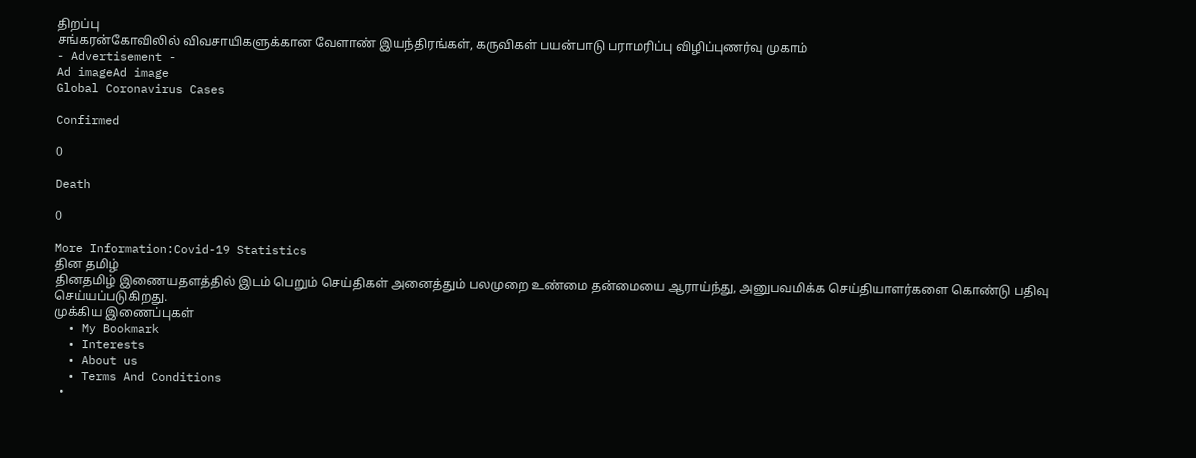திறப்பு
சங்கரன்கோவிலில் விவசாயிகளுக்கான வேளாண் இயந்திரங்கள், கருவிகள் பயன்பாடு பராமரிப்பு விழிப்புணர்வு முகாம்
- Advertisement -
Ad imageAd image
Global Coronavirus Cases

Confirmed

0

Death

0

More Information:Covid-19 Statistics
தின தமிழ்
தினதமிழ் இணையதளத்தில் இடம் பெறும் செய்திகள் அனைத்தும் பலமுறை உண்மை தன்மையை ஆராய்ந்து, அனுபவமிக்க செய்தியாளர்களை கொண்டு பதிவு செய்யப்படுகிறது.
முக்கிய இணைப்புகள்
  • My Bookmark
  • Interests
  • About us
  • Terms And Conditions
  •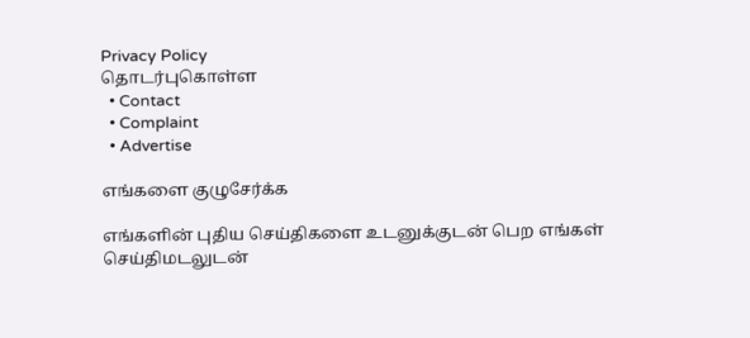Privacy Policy
தொடர்புகொள்ள
  • Contact
  • Complaint
  • Advertise

எங்களை குழுசேர்க்க

எங்களின் புதிய செய்திகளை உடனுக்குடன் பெற எங்கள் செய்திமடலுடன்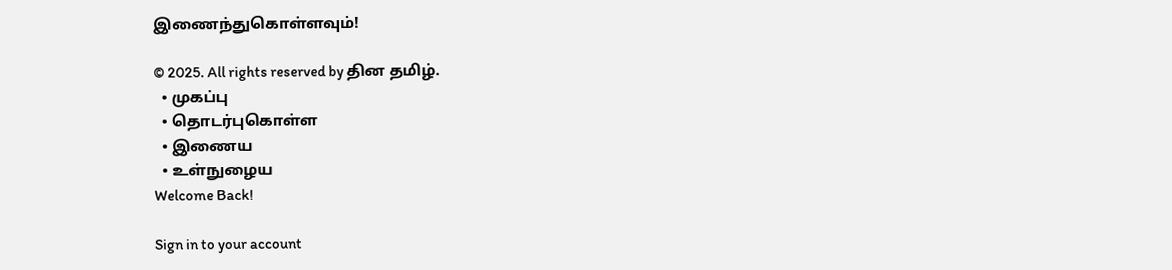இணைந்துகொள்ளவும்!

© 2025. All rights reserved by தின தமிழ்.
  • முகப்பு
  • தொடர்புகொள்ள
  • இணைய
  • உள்நுழைய
Welcome Back!

Sign in to your account